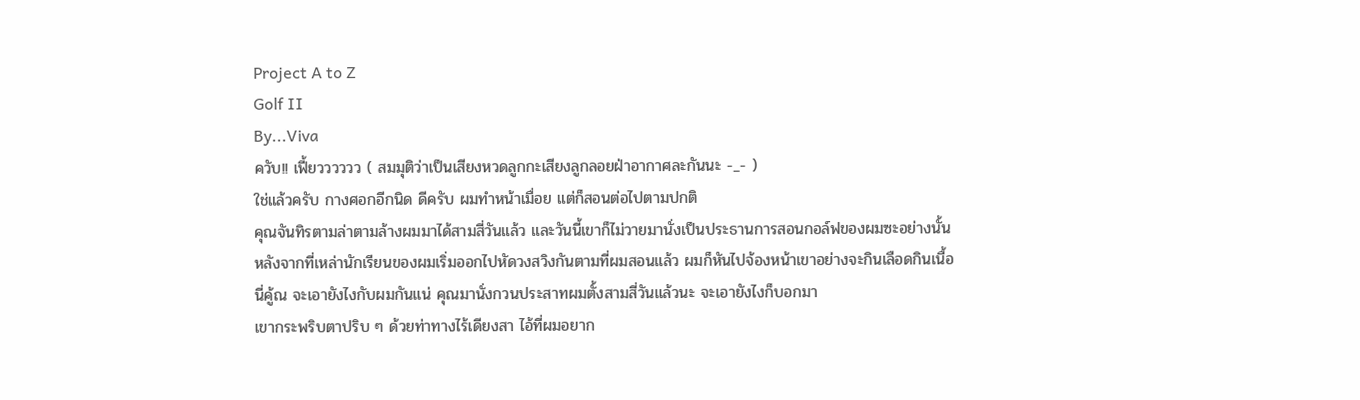Project A to Z
Golf II
By...Viva
ควับ!! เฟี้ยวววววว ( สมมุติว่าเป็นเสียงหวดลูกกะเสียงลูกลอยฝ่าอากาศละกันนะ -_- )
ใช่แล้วครับ กางศอกอีกนิด ดีครับ ผมทำหน้าเมื่อย แต่ก็สอนต่อไปตามปกติ
คุณจันทิรตามล่าตามล้างผมมาได้สามสี่วันแล้ว และวันนี้เขาก็ไม่วายมานั่งเป็นประธานการสอนกอล์ฟของผมซะอย่างนั้น
หลังจากที่เหล่านักเรียนของผมเริ่มออกไปหัดวงสวิงกันตามที่ผมสอนแล้ว ผมก็หันไปจ้องหน้าเขาอย่างจะกินเลือดกินเนื้อ
นี่คู้ณ จะเอายังไงกับผมกันแน่ คุณมานั่งกวนประสาทผมตั้งสามสี่วันแล้วนะ จะเอายังไงก็บอกมา
เขากระพริบตาปริบ ๆ ด้วยท่าทางไร้เดียงสา ไอ้ที่ผมอยาก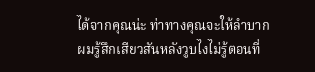ได้จากคุณน่ะ ท่าทางคุณจะให้ลำบาก
ผมรู้สึกเสียวสันหลังวูบไงไม่รู้ตอนที่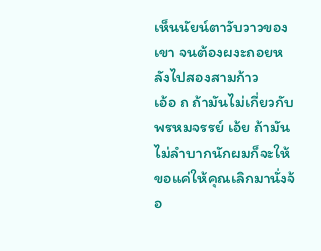เห็นนัยน์ตาวับวาวของเขา จนต้องผงะถอยหลังไปสองสามก้าว
เอ้อ ถ ถ้ามันไม่เกี่ยวกับพรหมจรรย์ เอ้ย ถ้ามันไม่ลำบากนักผมก็จะให้ ขอแค่ให้คุณเลิกมานั่งจ้อ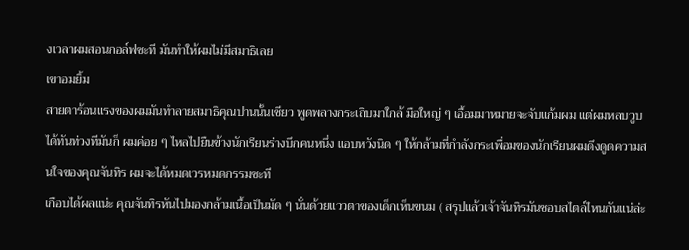งเวลาผมสอนกอล์ฟซะที มันทำให้ผมไม่มีสมาธิเลย
เขาอมยิ้ม
สายตาร้อนแรงของผมมันทำลายสมาธิคุณปานนั้นเชียว พูดพลางกระเถิบมาใกล้ มือใหญ่ ๆ เอื้อมมาหมายจะจับแก้มผม แต่ผมหลบวูบได้ทันท่วงทีมันก็ ผมค่อย ๆ ไหลไปยืนข้างนักเรียนร่างบึกคนหนึ่ง แอบหวังนิด ๆ ให้กล้ามที่กำลังกระเพื่อมของนักเรียนผมดึงดูดความสนใจของคุณจันทิร ผมจะได้หมดเวรหมดกรรมซะที
เกือบได้ผลแน่ะ คุณจันทิรหันไปมองกล้ามเนื้อเป็นมัด ๆ นั่นด้วยแววตาของเด็กเห็นขนม ( สรุปแล้วเจ้าจันทิรมันชอบสไตล์ไหนกันแน่ล่ะ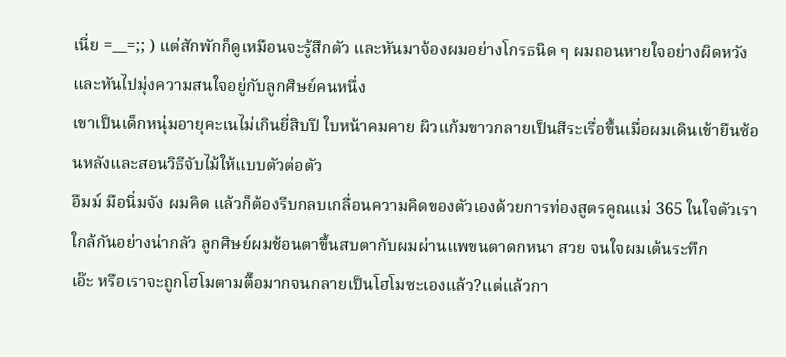เนี่ย =__=;; ) แต่สักพักก็ดูเหมือนจะรู้สึกตัว และหันมาจ้องผมอย่างโกรธนิด ๆ ผมถอนหายใจอย่างผิดหวังและหันไปมุ่งความสนใจอยู่กับลูกศิษย์คนหนึ่ง
เขาเป็นเด็กหนุ่มอายุคะเนไม่เกินยี่สิบปี ใบหน้าคมคาย ผิวแก้มขาวกลายเป็นสีระเรื่อขึ้นเมื่อผมเดินเข้ายืนซ้อนหลังและสอนวิธีจับไม้ให้แบบตัวต่อตัว
อืมม์ มือนิ่มจัง ผมคิด แล้วก็ต้องรีบกลบเกลื่อนความคิดของตัวเองด้วยการท่องสูตรคูณแม่ 365 ในใจตัวเราใกล้กันอย่างน่ากลัว ลูกศิษย์ผมช้อนตาขึ้นสบตากับผมผ่านแพขนตาดกหนา สวย จนใจผมเต้นระทึก
เอ๊ะ หรือเราจะถูกโฮโมตามตื๊อมากจนกลายเป็นโฮโมซะเองแล้ว?แต่แล้วกา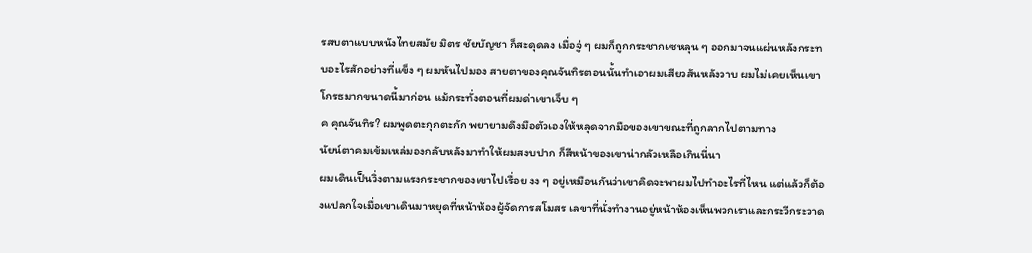รสบตาแบบหนังไทยสมัย มิตร ชัยบัญชา ก็สะดุดลง เมื่อจู่ ๆ ผมก็ถูกกระชากเซหลุน ๆ ออกมาจนแผ่นหลังกระทบอะไรสักอย่างที่แข็ง ๆ ผมหันไปมอง สายตาของคุณจันทิรตอนนั้นทำเอาผมเสียวสันหลังวาบ ผมไม่เคยเห็นเขาโกรธมากขนาดนี้มาก่อน แม้กระทั่งตอนที่ผมด่าเขาเจ็บ ๆ
ค คุณจันทิร? ผมพูดตะกุกตะกัก พยายามดึงมือตัวเองให้หลุดจากมือของเขาขณะที่ถูกลากไปตามทาง
นัยน์ตาคมเข้มเหล่มองกลับหลังมาทำให้ผมสงบปาก ก็สีหน้าของเขาน่ากลัวเหลือเกินนี่นา
ผมเดินเป็นวิ่งตามแรงกระชากของเขาไปเรื่อย งง ๆ อยู่เหมือนกันว่าเขาคิดจะพาผมไปทำอะไรที่ไหน แต่แล้วก็ต้องแปลกใจเมื่อเขาเดินมาหยุดที่หน้าห้องผู้จัดการสโมสร เลขาที่นั่งทำงานอยู่หน้าห้องเห็นพวกเราและกระวีกระวาด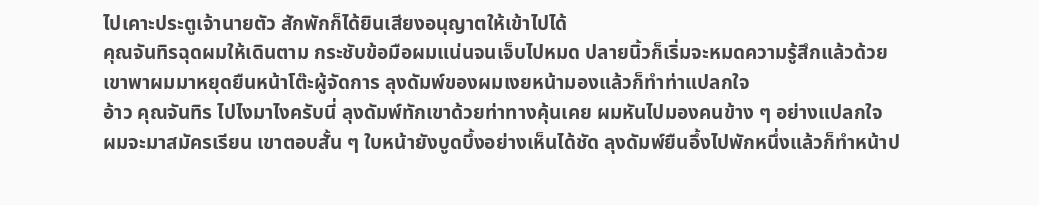ไปเคาะประตูเจ้านายตัว สักพักก็ได้ยินเสียงอนุญาตให้เข้าไปได้
คุณจันทิรฉุดผมให้เดินตาม กระชับข้อมือผมแน่นจนเจ็บไปหมด ปลายนิ้วก็เริ่มจะหมดความรู้สึกแล้วด้วย
เขาพาผมมาหยุดยืนหน้าโต๊ะผู้จัดการ ลุงดัมพ์ของผมเงยหน้ามองแล้วก็ทำท่าแปลกใจ
อ้าว คุณจันทิร ไปไงมาไงครับนี่ ลุงดัมพ์ทักเขาด้วยท่าทางคุ้นเคย ผมหันไปมองคนข้าง ๆ อย่างแปลกใจ
ผมจะมาสมัครเรียน เขาตอบสั้น ๆ ใบหน้ายังบูดบึ้งอย่างเห็นได้ชัด ลุงดัมพ์ยืนอึ้งไปพักหนึ่งแล้วก็ทำหน้าป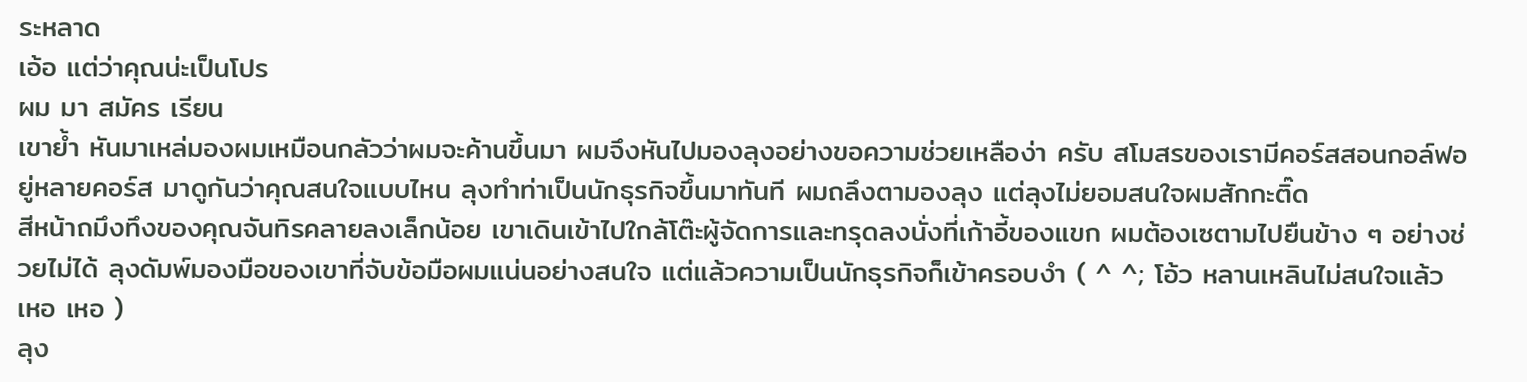ระหลาด
เอ้อ แต่ว่าคุณน่ะเป็นโปร
ผม มา สมัคร เรียน
เขาย้ำ หันมาเหล่มองผมเหมือนกลัวว่าผมจะค้านขึ้นมา ผมจึงหันไปมองลุงอย่างขอความช่วยเหลือง่า ครับ สโมสรของเรามีคอร์สสอนกอล์ฟอยู่หลายคอร์ส มาดูกันว่าคุณสนใจแบบไหน ลุงทำท่าเป็นนักธุรกิจขึ้นมาทันที ผมถลึงตามองลุง แต่ลุงไม่ยอมสนใจผมสักกะติ๊ด
สีหน้าถมึงทึงของคุณจันทิรคลายลงเล็กน้อย เขาเดินเข้าไปใกล้โต๊ะผู้จัดการและทรุดลงนั่งที่เก้าอี้ของแขก ผมต้องเซตามไปยืนข้าง ๆ อย่างช่วยไม่ได้ ลุงดัมพ์มองมือของเขาที่จับข้อมือผมแน่นอย่างสนใจ แต่แล้วความเป็นนักธุรกิจก็เข้าครอบงำ ( ^ ^; โอ้ว หลานเหลินไม่สนใจแล้ว เหอ เหอ )
ลุง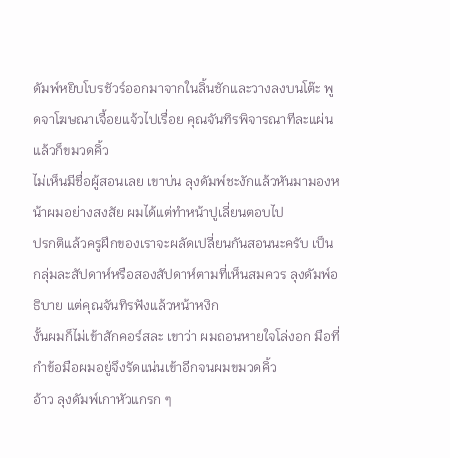ดัมพ์หยิบโบรชัวร์ออกมาจากในลิ้นชักและวางลงบนโต๊ะ พูดจาโฆษณาเจื้อยแจ้วไปเรื่อย คุณจันทิรพิจารณาทีละแผ่นแล้วก็ขมวดคิ้ว
ไม่เห็นมีชื่อผู้สอนเลย เขาบ่น ลุงดัมพ์ชะงักแล้วหันมามองหน้าผมอย่างสงสัย ผมได้แต่ทำหน้าปูเลี่ยนตอบไป
ปรกติแล้วครูฝึกของเราจะผลัดเปลี่ยนกันสอนนะครับ เป็นกลุ่มละสัปดาห์หรือสองสัปดาห์ตามที่เห็นสมควร ลุงดัมพ์อธิบาย แต่คุณจันทิรฟังแล้วหน้าหงิก
งั้นผมก็ไม่เข้าสักคอร์สละ เขาว่า ผมถอนหายใจโล่งอก มือที่กำข้อมือผมอยู่จึงรัดแน่นเข้าอีกจนผมขมวดคิ้ว
อ้าว ลุงดัมพ์เกาหัวแกรก ๆ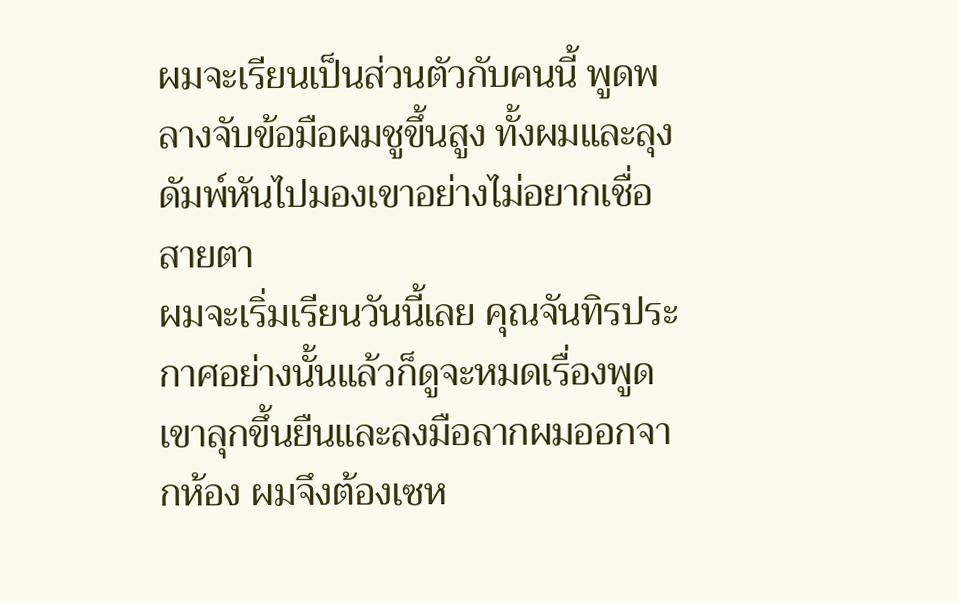ผมจะเรียนเป็นส่วนตัวกับคนนี้ พูดพลางจับข้อมือผมชูขึ้นสูง ทั้งผมและลุงดัมพ์หันไปมองเขาอย่างไม่อยากเชื่อสายตา
ผมจะเริ่มเรียนวันนี้เลย คุณจันทิรประกาศอย่างนั้นแล้วก็ดูจะหมดเรื่องพูด เขาลุกขึ้นยืนและลงมือลากผมออกจากห้อง ผมจึงต้องเซห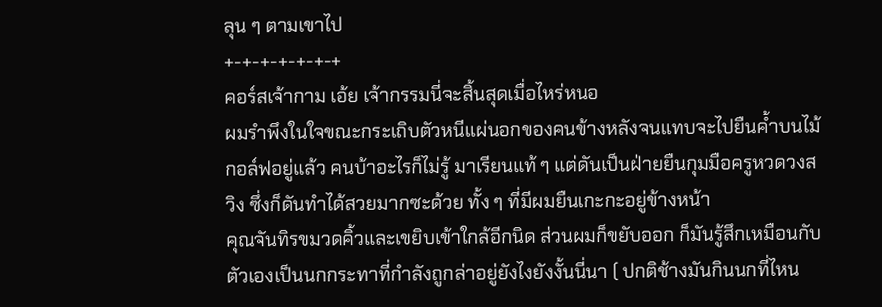ลุน ๆ ตามเขาไป
+-+-+-+-+-+-+
คอร์สเจ้ากาม เอ้ย เจ้ากรรมนี่จะสิ้นสุดเมื่อไหร่หนอ
ผมรำพึงในใจขณะกระเถิบตัวหนีแผ่นอกของคนข้างหลังจนแทบจะไปยืนค้ำบนไม้กอล์ฟอยู่แล้ว คนบ้าอะไรก็ไม่รู้ มาเรียนแท้ ๆ แต่ดันเป็นฝ่ายยืนกุมมือครูหวดวงสวิง ซึ่งก็ดันทำได้สวยมากซะด้วย ทั้ง ๆ ที่มีผมยืนเกะกะอยู่ข้างหน้า
คุณจันทิรขมวดคิ้วและเขยิบเข้าใกล้อีกนิด ส่วนผมก็ขยับออก ก็มันรู้สึกเหมือนกับตัวเองเป็นนกกระทาที่กำลังถูกล่าอยู่ยังไงยังงั้นนี่นา ( ปกติช้างมันกินนกที่ไหน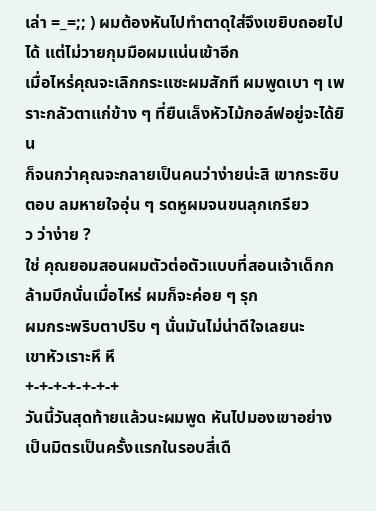เล่า =_=;; ) ผมต้องหันไปทำตาดุใส่จึงเขยิบถอยไปได้ แต่ไม่วายกุมมือผมแน่นเข้าอีก
เมื่อไหร่คุณจะเลิกกระแซะผมสักที ผมพูดเบา ๆ เพราะกลัวตาแก่ข้าง ๆ ที่ยืนเล็งหัวไม้กอล์ฟอยู่จะได้ยิน
ก็จนกว่าคุณจะกลายเป็นคนว่าง่ายน่ะสิ เขากระซิบตอบ ลมหายใจอุ่น ๆ รดหูผมจนขนลุกเกรียว
ว ว่าง่าย ?
ใช่ คุณยอมสอนผมตัวต่อตัวแบบที่สอนเจ้าเด็กกล้ามบึกนั่นเมื่อไหร่ ผมก็จะค่อย ๆ รุก
ผมกระพริบตาปริบ ๆ นั่นมันไม่น่าดีใจเลยนะ
เขาหัวเราะหึ หึ
+-+-+-+-+-+-+
วันนี้วันสุดท้ายแล้วนะผมพูด หันไปมองเขาอย่างเป็นมิตรเป็นครั้งแรกในรอบสี่เดื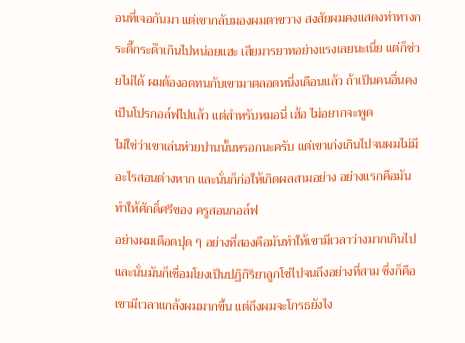อนที่เจอกันมา แต่เขากลับมองผมตาขวาง สงสัยผมคงแสดงท่าทางกระดี๊กระด๊าเกินไปหน่อยแฮะ เสียมารยาทอย่างแรงเลยนะเนี่ย แต่ก็ช่วยไม่ได้ ผมต้องอดทนกับเขามาตลอดหนึ่งเดือนแล้ว ถ้าเป็นคนอื่นคงเป็นโปรกอล์ฟไปแล้ว แต่สำหรับหมอนี่ เฮ้อ ไม่อยากจะพูด
ไม่ใช่ว่าเขาเล่นห่วยปานนั้นหรอกนะครับ แต่เขาเก่งเกินไปจนผมไม่มีอะไรสอนต่างหาก และนั่นก็ก่อให้เกิดผลสามอย่าง อย่างแรกคือมันทำให้ศักดิ์ศรีของ ครูสอนกอล์ฟ
อย่างผมเดือดปุด ๆ อย่างที่สองคือมันทำให้เขามีเวลาว่างมากเกินไป และนั่นมันก็เชื่อมโยงเป็นปฏิกิริยาลูกโซ่ไปจนถึงอย่างที่สาม ซึ่งก็คือเขามีเวลาแกล้งผมมากขึ้น แต่ถึงผมจะโกรธยังไง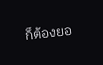ก็ต้องยอ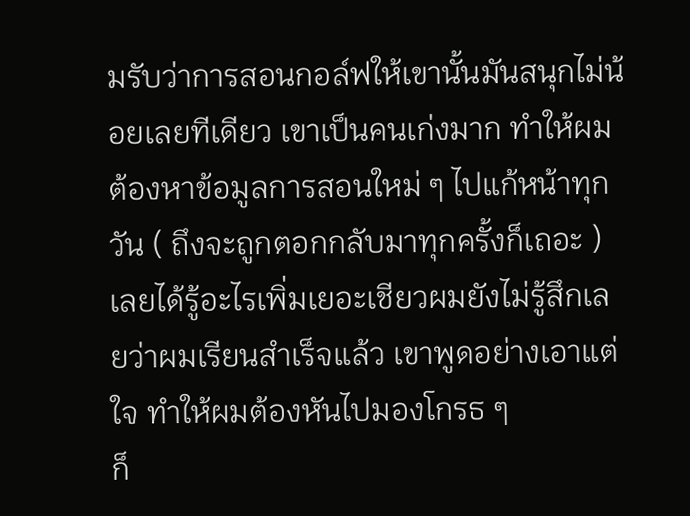มรับว่าการสอนกอล์ฟให้เขานั้นมันสนุกไม่น้อยเลยทีเดียว เขาเป็นคนเก่งมาก ทำให้ผมต้องหาข้อมูลการสอนใหม่ ๆ ไปแก้หน้าทุกวัน ( ถึงจะถูกตอกกลับมาทุกครั้งก็เถอะ ) เลยได้รู้อะไรเพิ่มเยอะเชียวผมยังไม่รู้สึกเลยว่าผมเรียนสำเร็จแล้ว เขาพูดอย่างเอาแต่ใจ ทำให้ผมต้องหันไปมองโกรธ ๆ
ก็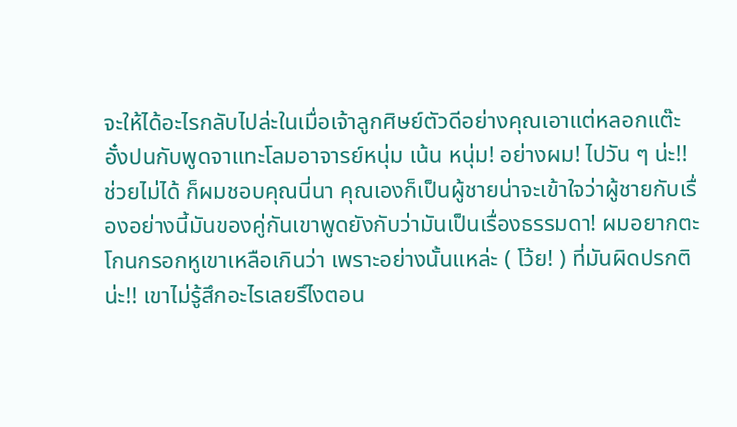จะให้ได้อะไรกลับไปล่ะในเมื่อเจ้าลูกศิษย์ตัวดีอย่างคุณเอาแต่หลอกแต๊ะอั๋งปนกับพูดจาแทะโลมอาจารย์หนุ่ม เน้น หนุ่ม! อย่างผม! ไปวัน ๆ น่ะ!!
ช่วยไม่ได้ ก็ผมชอบคุณนี่นา คุณเองก็เป็นผู้ชายน่าจะเข้าใจว่าผู้ชายกับเรื่องอย่างนี้มันของคู่กันเขาพูดยังกับว่ามันเป็นเรื่องธรรมดา! ผมอยากตะโกนกรอกหูเขาเหลือเกินว่า เพราะอย่างนั้นแหล่ะ ( โว้ย! ) ที่มันผิดปรกติน่ะ!! เขาไม่รู้สึกอะไรเลยรึไงตอน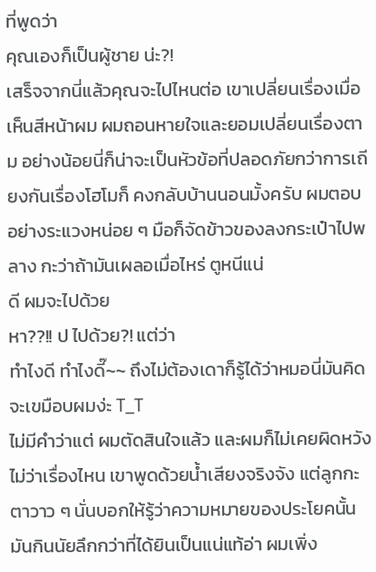ที่พูดว่า
คุณเองก็เป็นผู้ชาย น่ะ?!
เสร็จจากนี่แล้วคุณจะไปไหนต่อ เขาเปลี่ยนเรื่องเมื่อเห็นสีหน้าผม ผมถอนหายใจและยอมเปลี่ยนเรื่องตาม อย่างน้อยนี่ก็น่าจะเป็นหัวข้อที่ปลอดภัยกว่าการเถียงกันเรื่องโฮโมก็ คงกลับบ้านนอนมั้งครับ ผมตอบอย่างระแวงหน่อย ๆ มือก็จัดข้าวของลงกระเป๋าไปพลาง กะว่าถ้ามันเผลอเมื่อไหร่ ตูหนีแน่
ดี ผมจะไปด้วย
หา??!! ป ไปด้วย?! แต่ว่า
ทำไงดี ทำไงดี๊~~ ถึงไม่ต้องเดาก็รู้ได้ว่าหมอนี่มันคิดจะเขมือบผมง่ะ T_T
ไม่มีคำว่าแต่ ผมตัดสินใจแล้ว และผมก็ไม่เคยผิดหวัง ไม่ว่าเรื่องไหน เขาพูดด้วยน้ำเสียงจริงจัง แต่ลูกกะตาวาว ๆ นั่นบอกให้รู้ว่าความหมายของประโยคนั้นมันกินนัยลึกกว่าที่ได้ยินเป็นแน่แท้อ่า ผมเพิ่ง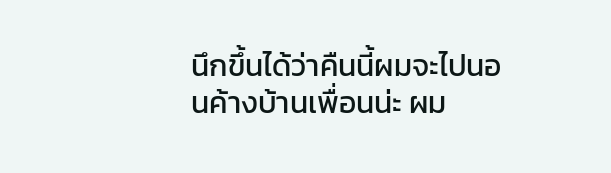นึกขึ้นได้ว่าคืนนี้ผมจะไปนอนค้างบ้านเพื่อนน่ะ ผม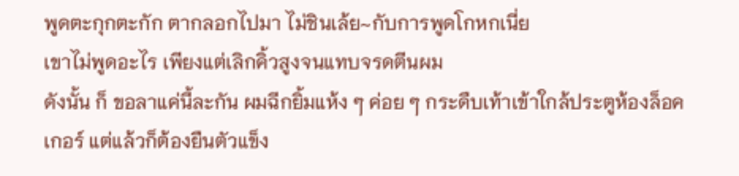พูดตะกุกตะกัก ตากลอกไปมา ไม่ชินเล้ย~กับการพูดโกหกเนี่ย
เขาไม่พูดอะไร เพียงแต่เลิกคิ้วสูงจนแทบจรดตีนผม
ดังนั้น ก็ ขอลาแค่นี้ละกัน ผมฉีกยิ้มแห้ง ๆ ค่อย ๆ กระดืบเท้าเข้าใกล้ประตูห้องล็อคเกอร์ แต่แล้วก็ต้องยืนตัวแข็ง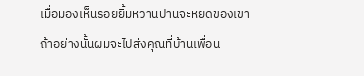เมื่อมองเห็นรอยยิ้มหวานปานจะหยดของเขา
ถ้าอย่างนั้นผมจะไปส่งคุณที่บ้านเพื่อน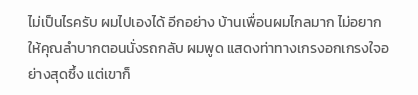ไม่เป็นไรครับ ผมไปเองได้ อีกอย่าง บ้านเพื่อนผมไกลมาก ไม่อยากให้คุณลำบากตอนนั่งรถกลับ ผมพูด แสดงท่าทางเกรงอกเกรงใจอย่างสุดซึ้ง แต่เขาก็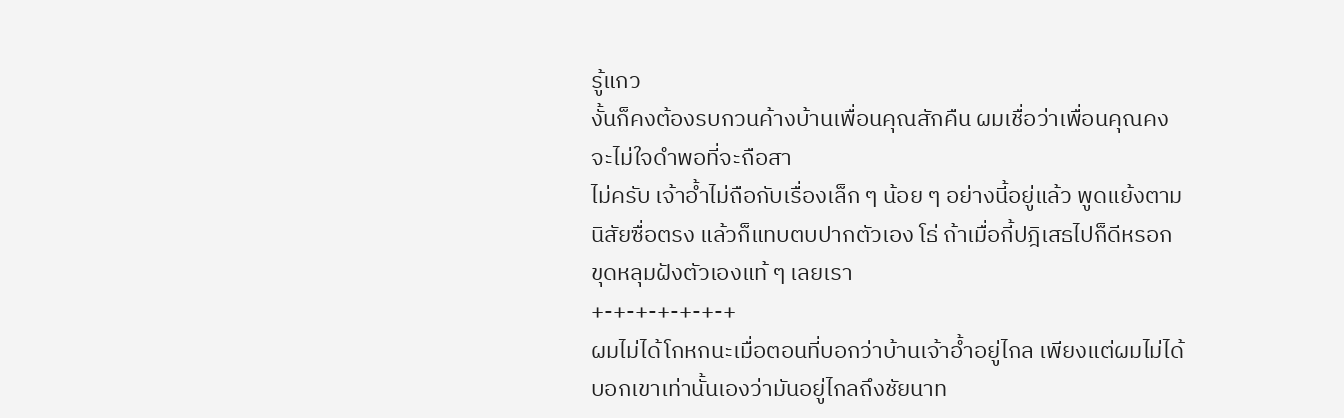รู้แกว
งั้นก็คงต้องรบกวนค้างบ้านเพื่อนคุณสักคืน ผมเชื่อว่าเพื่อนคุณคงจะไม่ใจดำพอที่จะถือสา
ไม่ครับ เจ้าอ้ำไม่ถือกับเรื่องเล็ก ๆ น้อย ๆ อย่างนี้อยู่แล้ว พูดแย้งตามนิสัยซื่อตรง แล้วก็แทบตบปากตัวเอง โธ่ ถ้าเมื่อกี้ปฎิเสธไปก็ดีหรอก ขุดหลุมฝังตัวเองแท้ ๆ เลยเรา
+-+-+-+-+-+-+
ผมไม่ได้โกหกนะเมื่อตอนที่บอกว่าบ้านเจ้าอ้ำอยู่ไกล เพียงแต่ผมไม่ได้บอกเขาเท่านั้นเองว่ามันอยู่ไกลถึงชัยนาท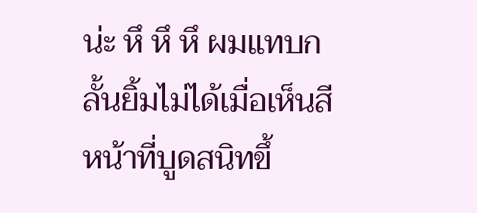น่ะ หึ หึ หึ ผมแทบกลั้นยิ้มไม่ได้เมื่อเห็นสีหน้าที่บูดสนิทขึ้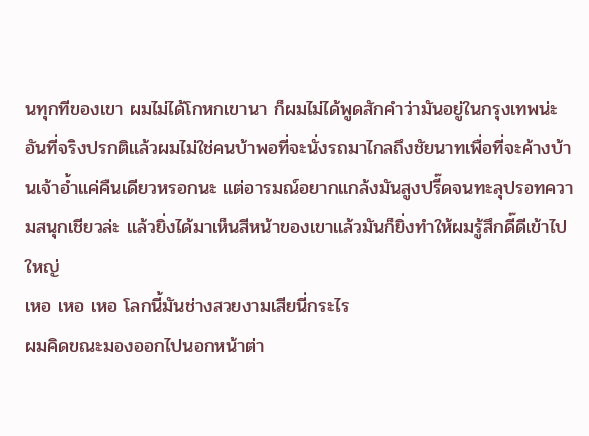นทุกทีของเขา ผมไม่ได้โกหกเขานา ก็ผมไม่ได้พูดสักคำว่ามันอยู่ในกรุงเทพน่ะ
อันที่จริงปรกติแล้วผมไม่ใช่คนบ้าพอที่จะนั่งรถมาไกลถึงชัยนาทเพื่อที่จะค้างบ้านเจ้าอ้ำแค่คืนเดียวหรอกนะ แต่อารมณ์อยากแกล้งมันสูงปรี๊ดจนทะลุปรอทความสนุกเชียวล่ะ แล้วยิ่งได้มาเห็นสีหน้าของเขาแล้วมันก็ยิ่งทำให้ผมรู้สึกดี๊ดีเข้าไปใหญ่
เหอ เหอ เหอ โลกนี้มันช่างสวยงามเสียนี่กระไร
ผมคิดขณะมองออกไปนอกหน้าต่า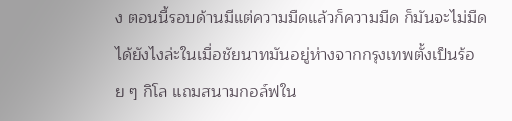ง ตอนนี้รอบด้านมีแต่ความมืดแล้วก็ความมืด ก็มันจะไม่มืดได้ยังไงล่ะในเมื่อชัยนาทมันอยู่ห่างจากกรุงเทพตั้งเป็นร้อย ๆ กิโล แถมสนามกอล์ฟใน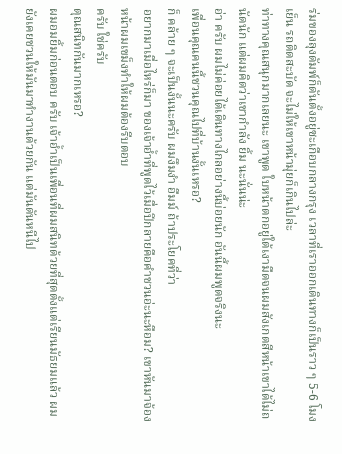ร่มของลุงดัมพ์ก็ดันตั้งอยู่ซะเกือบกลางกรุง เวลาที่เราออกเดินทางก็เป็นราว ๆ 5-6 โมงเย็น รถติดสะบัด จะไม่ให้เขาหน้ามุ่ยก็เกินไปล่ะ
ท่าทางคุณสนุกมากเลยนะ เขาพูด ใบหน้าตกอยู่ใต้เงามืดจนผมสังเกตสีหน้าเขาได้ไม่ถนัดนัก แต่ผมคิดว่าเขากำลัง ยิ้ม นะนั่นน่ะ
อ่า ครับ ผมไม่ค่อยได้เดินทางไกลอย่างนี้บ่อยนัก อันนี้ผมพูดจริงนะ
เพื่อนคุณคนนี้ชวนคุณไปที่บ้านงั้นเหรอ?
ก็ คล้าย ๆ จะเป็นงั้นนะครับ ผมงึมงำ อืมม์ ถ้าประโยคที่ว่า
อยากมาเมื่อไหร่ก็มา ของเจ้าอ้ำที่พูดไว้เมื่อปีกลายคือคำชวนอ่ะนะหือม? เขาหันมาจ้องหน้าผมเขม็งทำให้ผมต้องรีบตอบ
ครับ ใช่ครับ
ตุณสนิทกันมากเหรอ?
ผมอมยิ้มก่อนตอบ ครับ เจ้าอ้ำเป็นเพื่อนที่ผมสนิทด้วยที่สุดตั้งแต่เรียนมัธยมแล้ว ผมยังเคยชวนให้มันมาทำงานด้วยกัน แต่มันดันหนีไป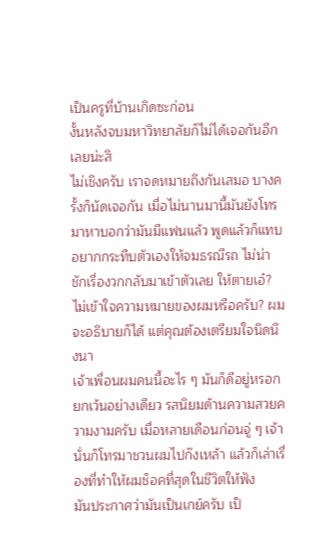เป็นครูที่บ้านเกิดซะก่อน
งั้นหลังจบมหาวิทยาลัยก็ไม่ได้เจอกันอีกเลยน่ะสิ
ไม่เชิงครับ เราจดหมายถึงกันเสมอ บางครั้งก็นัดเจอกัน เมื่อไม่นานมานี้มันยังโทรมาหาบอกว่ามันมีแฟนแล้ว พูดแล้วก็แทบอยากกระทืบตัวเองให้จมธรณีรถ ไม่น่าชักเรื่องวกกลับมาเข้าตัวเลย ให้ตายเอ๋? ไม่เข้าใจความหมายของผมหรือครับ? ผมจะอธิบายก็ได้ แต่คุณต้องเตรียมใจนิดนึงนา
เจ้าเพื่อนผมคนนี้อะไร ๆ มันก็ดีอยู่หรอก ยกเว้นอย่างเดียว รสนิยมด้านความสวยความงามครับ เมื่อหลายเดือนก่อนจู่ ๆ เจ้านั่นก็โทรมาชวนผมไปก๊งเหล้า แล้วก็เล่าเรื่องที่ทำให้ผมช็อคที่สุดในชีวิตให้ฟัง
มันประกาศว่ามันเป็นเกย์ครับ เป็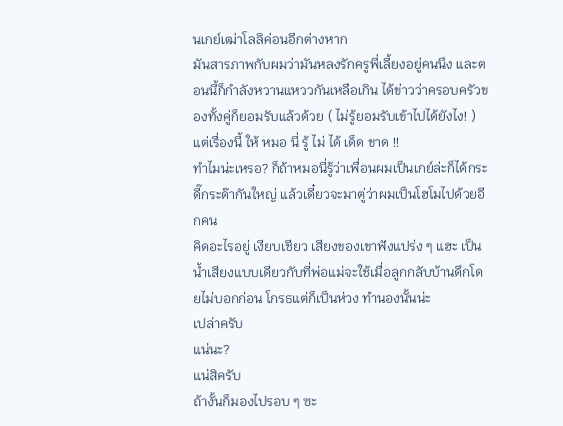นเกย์เฒ่าโลลิค่อนอีกต่างหาก
มันสารภาพกับผมว่ามันหลงรักครูพี่เลี้ยงอยู่คนนึง และตอนนี้ก็กำลังหวานแหววกันเหลือเกิน ได้ข่าวว่าครอบครัวของทั้งคู่ก็ยอมรับแล้วด้วย ( ไม่รู้ยอมรับเข้าไปได้ยังไง! )
แต่เรื่องนี้ ให้ หมอ นี่ รู้ ไม่ ได้ เด็ด ขาด !!
ทำไมน่ะเหรอ? ก็ถ้าหมอนี่รู้ว่าเพื่อนผมเป็นเกย์ล่ะก็ได้กระดี๊กระด๊ากันใหญ่ แล้วเดี๋ยวจะมาตู่ว่าผมเป็นโฮโมไปด้วยอีกคน
คิดอะไรอยู่ เงียบเชียว เสียงของเขาฟังแปร่ง ๆ แฮะ เป็นน้ำเสียงแบบเดียวกับที่พ่อแม่จะใช้เมื่อลูกกลับบ้านดึกโดยไม่บอกก่อน โกรธแต่ก็เป็นห่วง ทำนองนั้นน่ะ
เปล่าครับ
แน่นะ?
แน่สิครับ
ถ้างั้นก็มองไปรอบ ๆ ซะ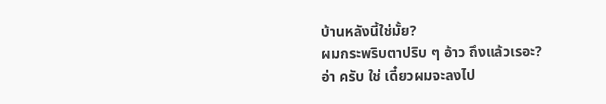บ้านหลังนี้ใช่มั้ย?
ผมกระพริบตาปริบ ๆ อ้าว ถึงแล้วเรอะ?
อ่า ครับ ใช่ เดี๋ยวผมจะลงไป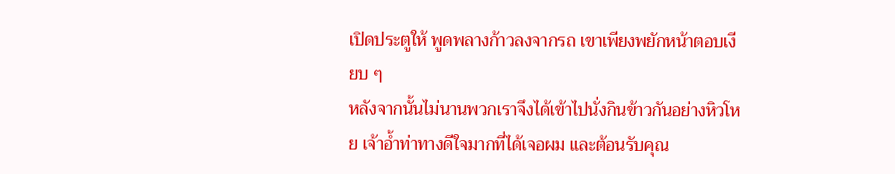เปิดประตูให้ พูดพลางก้าวลงจากรถ เขาเพียงพยักหน้าตอบเงียบ ๆ
หลังจากนั้นไม่นานพวกเราจึงได้เข้าไปนั่งกินข้าวกันอย่างหิวโหย เจ้าอ้ำท่าทางดีใจมากที่ได้เจอผม และต้อนรับคุณ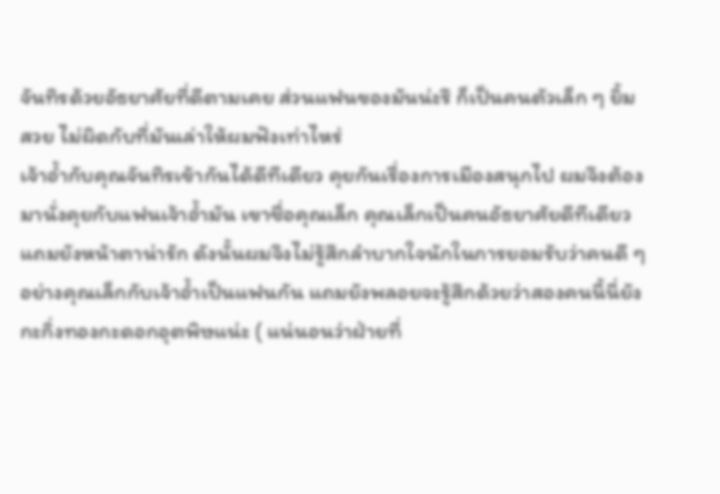จันทิรด้วยอัธยาศัยที่ดีตามเคย ส่วนแฟนของมันน่ะรึ ก็เป็นคนตัวเล็ก ๆ ยิ้มสวย ไม่ผิดกับที่มันเล่าให้ผมฟังเท่าไหร่
เจ้าอ้ำกับคุณจันทิรเข้ากันได้ดีทีเดียว คุยกันเรื่องการเมืองสนุกไป ผมจึงต้องมานั่งคุยกับแฟนเจ้าอ้ำมัน เขาชื่อคุณเล็ก คุณเล็กเป็นคนอัธยาศัยดีทีเดียว แถมยังหน้าตาน่ารัก ดังนั้นผมจึงไม่รู้สึกลำบากใจนักในการยอมรับว่าคนดี ๆ อย่างคุณเล็กกับเจ้าอ้ำเป็นแฟนกัน แถมยังพลอยจะรู้สึกด้วยว่าสองคนนี้นี่ยังกะกิ่งทองกะดอกอุตพิษแน่ะ ( แน่นอนว่าฝ่ายที่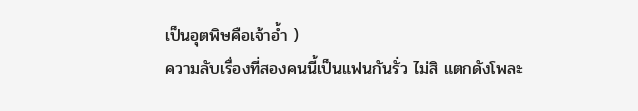เป็นอุตพิษคือเจ้าอ้ำ )
ความลับเรื่องที่สองคนนี้เป็นแฟนกันรั่ว ไม่สิ แตกดังโพละ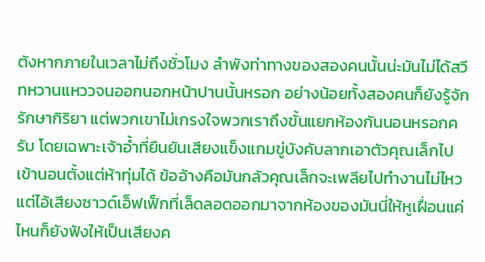ตังหากภายในเวลาไม่ถึงชั่วโมง ลำพังท่าทางของสองคนนั้นน่ะมันไม่ได้สวีทหวานแหววจนออกนอกหน้าปานนั้นหรอก อย่างน้อยทั้งสองคนก็ยังรู้จักรักษากิริยา แต่พวกเขาไม่เกรงใจพวกเราถึงขั้นแยกห้องกันนอนหรอกครับ โดยเฉพาะเจ้าอ้ำที่ยืนยันเสียงแข็งแกมขู่บังคับลากเอาตัวคุณเล็กไปเข้านอนตั้งแต่ห้าทุ่มได้ ข้ออ้างคือมันกลัวคุณเล็กจะเพลียไปทำงานไม่ไหว แต่ไอ้เสียงซาวด์เอ็ฟเฟ็กที่เล็ดลอดออกมาจากห้องของมันนี่ให้หูเฝื่อนแค่ไหนก็ยังฟังให้เป็นเสียงค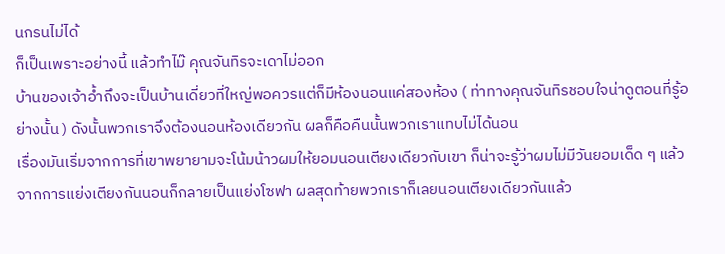นกรนไม่ได้
ก็เป็นเพราะอย่างนี้ แล้วทำไม๊ คุณจันทิรจะเดาไม่ออก
บ้านของเจ้าอ้ำถึงจะเป็นบ้านเดี่ยวที่ใหญ่พอควรแต่ก็มีห้องนอนแค่สองห้อง ( ท่าทางคุณจันทิรชอบใจน่าดูตอนที่รู้อย่างนั้น ) ดังนั้นพวกเราจึงต้องนอนห้องเดียวกัน ผลก็คือคืนนั้นพวกเราแทบไม่ได้นอน
เรื่องมันเริ่มจากการที่เขาพยายามจะโน้มน้าวผมให้ยอมนอนเตียงเดียวกับเขา ก็น่าจะรู้ว่าผมไม่มีวันยอมเด็ด ๆ แล้วจากการแย่งเตียงกันนอนก็กลายเป็นแย่งโซฟา ผลสุดท้ายพวกเราก็เลยนอนเตียงเดียวกันแล้ว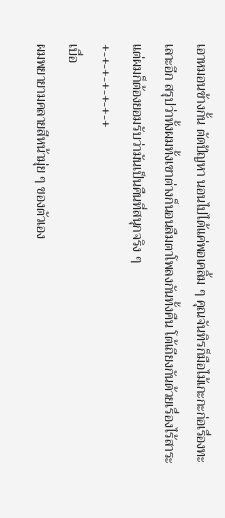เอาหมอนข้างกั้น ตัดปัญหา นอนไปได้แค่พอเคลิ้ม ๆ คุณจันทิรก็มือไม้เกะกะก่อเรื่องทะเลาะอีก สรุปว่าทั้งผมทั้งเขาต่างก็นอนลืมตาโพลงกันทั้งคืน โต้เถียงกันด้วยเรื่องไร้สาระ แต่ผมก็ต้องยอมรับว่ามันเป็นคืนที่สนุกจริง ๆ
+-+-+-+-+-+-+
เบื่อ
ผมพยายามคลายสีหน้ามุ่ย ๆ ของตัวเอง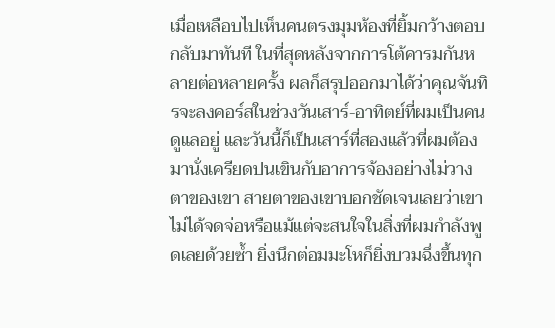เมื่อเหลือบไปเห็นคนตรงมุมห้องที่ยิ้มกว้างตอบกลับมาทันที ในที่สุดหลังจากการโต้คารมกันหลายต่อหลายครั้ง ผลก็สรุปออกมาได้ว่าคุณจันทิรจะลงคอร์สในช่วงวันเสาร์-อาทิตย์ที่ผมเป็นคนดูแลอยู่ และวันนี้ก็เป็นเสาร์ที่สองแล้วที่ผมต้องมานั่งเครียดปนเขินกับอาการจ้องอย่างไม่วางตาของเขา สายตาของเขาบอกชัดเจนเลยว่าเขาไม่ได้จดจ่อหรือแม้แต่จะสนใจในสิ่งที่ผมกำลังพูดเลยด้วยซ้ำ ยิ่งนึกต่อมมะโหก็ยิ่งบวมฉึ่งขึ้นทุก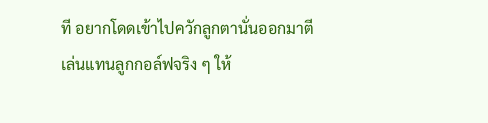ที อยากโดดเข้าไปควักลูกตานั่นออกมาตีเล่นแทนลูกกอล์ฟจริง ๆ ให้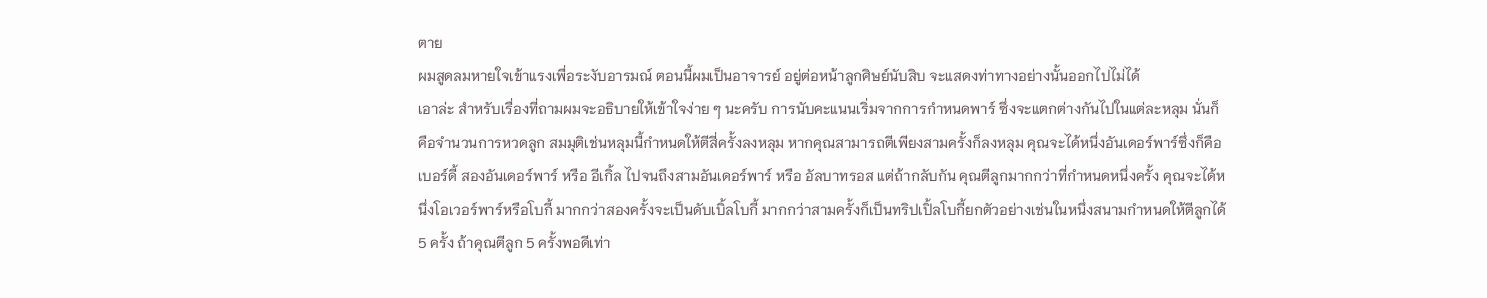ตาย
ผมสูดลมหายใจเข้าแรงเพื่อระงับอารมณ์ ตอนนี้ผมเป็นอาจารย์ อยู่ต่อหน้าลูกศิษย์นับสิบ จะแสดงท่าทางอย่างนั้นออกไปไม่ได้
เอาล่ะ สำหรับเรื่องที่ถามผมจะอธิบายให้เข้าใจง่าย ๆ นะครับ การนับคะแนนเริ่มจากการกำหนดพาร์ ซึ่งจะแตกต่างกันไปในแต่ละหลุม นั่นก็คือจำนวนการหวดลูก สมมุติเช่นหลุมนี้กำหนดให้ตีสี่ครั้งลงหลุม หากคุณสามารถตีเพียงสามครั้งก็ลงหลุม คุณจะได้หนึ่งอันเดอร์พาร์ซึ่งก็คือเบอร์ดี้ สองอันเดอร์พาร์ หรือ อีเกิ้ล ไปจนถึงสามอันเดอร์พาร์ หรือ อัลบาทรอส แต่ถ้ากลับกัน คุณตีลูกมากกว่าที่กำหนดหนึ่งครั้ง คุณจะได้หนึ่งโอเวอร์พาร์หรือโบกี้ มากกว่าสองครั้งจะเป็นดับเบิ้ลโบกี้ มากกว่าสามครั้งก็เป็นทริปเปิ้ลโบกี้ยกตัวอย่างเช่นในหนึ่งสนามกำหนดให้ตีลูกได้ 5 ครั้ง ถ้าคุณตีลูก 5 ครั้งพอดีเท่า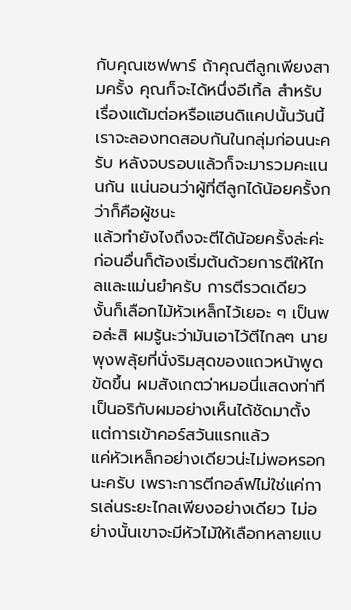กับคุณเซฟพาร์ ถ้าคุณตีลูกเพียงสามครั้ง คุณก็จะได้หนึ่งอีเกิ้ล สำหรับเรื่องแต้มต่อหรือแฮนดิแคปนั้นวันนี้เราจะลองทดสอบกันในกลุ่มก่อนนะครับ หลังจบรอบแล้วก็จะมารวมคะแนนกัน แน่นอนว่าผู้ที่ตีลูกได้น้อยครั้งกว่าก็คือผู้ชนะ
แล้วทำยังไงถึงจะตีได้น้อยครั้งล่ะค่ะ
ก่อนอื่นก็ต้องเริ่มต้นด้วยการตีให้ไกลและแม่นยำครับ การตีรวดเดียว
งั้นก็เลือกไม้หัวเหล็กไว้เยอะ ๆ เป็นพอล่ะสิ ผมรู้นะว่ามันเอาไว้ตีไกลๆ นายพุงพลุ้ยที่นั่งริมสุดของแถวหน้าพูดขัดขึ้น ผมสังเกตว่าหมอนี่แสดงท่าทีเป็นอริกับผมอย่างเห็นได้ชัดมาตั้งแต่การเข้าคอร์สวันแรกแล้ว
แค่หัวเหล็กอย่างเดียวน่ะไม่พอหรอกนะครับ เพราะการตีกอล์ฟไม่ใช่แค่การเล่นระยะไกลเพียงอย่างเดียว ไม่อย่างนั้นเขาจะมีหัวไม้ให้เลือกหลายแบ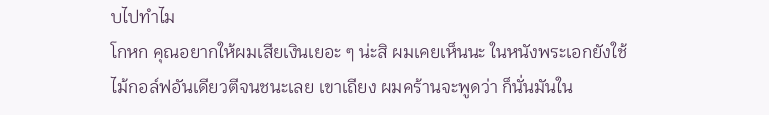บไปทำไม
โกหก คุณอยากให้ผมเสียเงินเยอะ ๆ น่ะสิ ผมเคยเห็นนะ ในหนังพระเอกยังใช้ไม้กอล์ฟอันเดียวตีจนชนะเลย เขาเถียง ผมคร้านจะพูดว่า ก็นั่นมันใน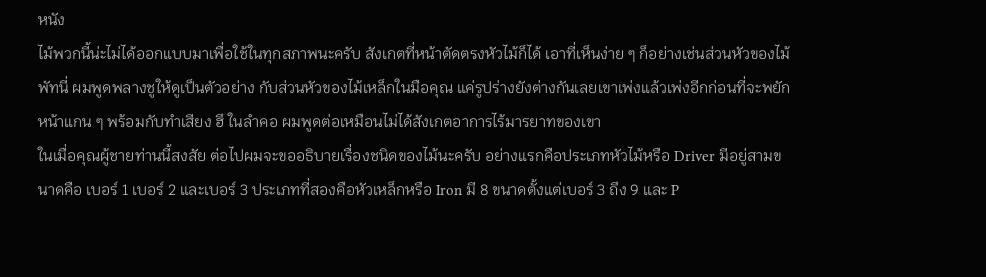หนัง
ไม้พวกนี้น่ะไม่ได้ออกแบบมาเพื่อใช้ในทุกสภาพนะครับ สังเกตที่หน้าตัดตรงหัวไม้ก็ได้ เอาที่เห็นง่าย ๆ ก็อย่างเช่นส่วนหัวของไม้พัทนี่ ผมพูดพลางชูให้ดูเป็นตัวอย่าง กับส่วนหัวของไม้เหล็กในมือคุณ แค่รูปร่างยังต่างกันเลยเขาเพ่งแล้วเพ่งอีกก่อนที่จะพยักหน้าแกน ๆ พร้อมกับทำเสียง ฮึ ในลำคอ ผมพูดต่อเหมือนไม่ได้สังเกตอาการไร้มารยาทของเขา
ในเมื่อคุณผู้ชายท่านนี้สงสัย ต่อไปผมจะขออธิบายเรื่องชนิดของไม้นะครับ อย่างแรกคือประเภทหัวไม้หรือ Driver มีอยู่สามขนาดคือ เบอร์ 1 เบอร์ 2 และเบอร์ 3 ประเภทที่สองคือหัวเหล็กหรือ Iron มี 8 ขนาดตั้งแต่เบอร์ 3 ถึง 9 และ P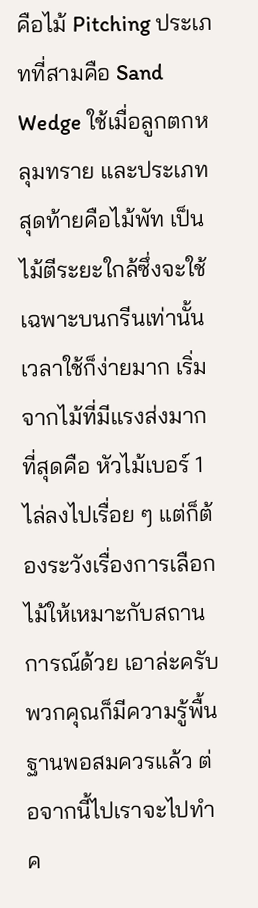คือไม้ Pitching ประเภทที่สามคือ Sand Wedge ใช้เมื่อลูกตกหลุมทราย และประเภทสุดท้ายคือไม้พัท เป็นไม้ตีระยะใกล้ซึ่งจะใช้เฉพาะบนกรีนเท่านั้นเวลาใช้ก็ง่ายมาก เริ่มจากไม้ที่มีแรงส่งมากที่สุดคือ หัวไม้เบอร์ 1 ไล่ลงไปเรื่อย ๆ แต่ก็ต้องระวังเรื่องการเลือกไม้ให้เหมาะกับสถานการณ์ด้วย เอาล่ะครับ พวกคุณก็มีความรู้พื้นฐานพอสมควรแล้ว ต่อจากนี้ไปเราจะไปทำค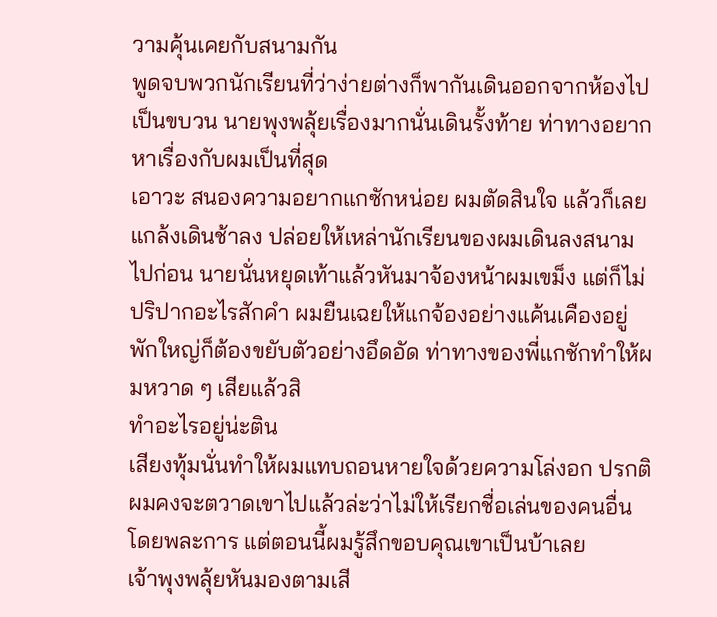วามคุ้นเคยกับสนามกัน
พูดจบพวกนักเรียนที่ว่าง่ายต่างก็พากันเดินออกจากห้องไปเป็นขบวน นายพุงพลุ้ยเรื่องมากนั่นเดินรั้งท้าย ท่าทางอยากหาเรื่องกับผมเป็นที่สุด
เอาวะ สนองความอยากแกซักหน่อย ผมตัดสินใจ แล้วก็เลยแกล้งเดินช้าลง ปล่อยให้เหล่านักเรียนของผมเดินลงสนามไปก่อน นายนั่นหยุดเท้าแล้วหันมาจ้องหน้าผมเขม็ง แต่ก็ไม่ปริปากอะไรสักคำ ผมยืนเฉยให้แกจ้องอย่างแค้นเคืองอยู่พักใหญ่ก็ต้องขยับตัวอย่างอึดอัด ท่าทางของพี่แกชักทำให้ผมหวาด ๆ เสียแล้วสิ
ทำอะไรอยู่น่ะติน
เสียงทุ้มนั่นทำให้ผมแทบถอนหายใจด้วยความโล่งอก ปรกติผมคงจะตวาดเขาไปแล้วล่ะว่าไม่ให้เรียกชื่อเล่นของคนอื่นโดยพละการ แต่ตอนนี้ผมรู้สึกขอบคุณเขาเป็นบ้าเลย
เจ้าพุงพลุ้ยหันมองตามเสี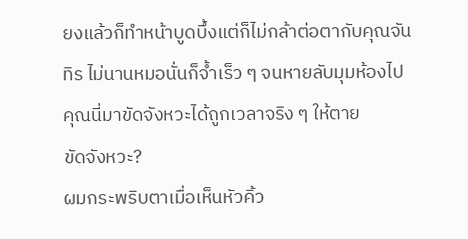ยงแล้วก็ทำหน้าบูดบึ้งแต่ก็ไม่กล้าต่อตากับคุณจันทิร ไม่นานหมอนั่นก็จ้ำเร็ว ๆ จนหายลับมุมห้องไป
คุณนี่มาขัดจังหวะได้ถูกเวลาจริง ๆ ให้ตาย
ขัดจังหวะ?
ผมกระพริบตาเมื่อเห็นหัวคิ้ว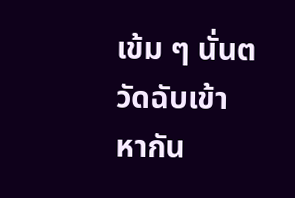เข้ม ๆ นั่นตวัดฉับเข้าหากัน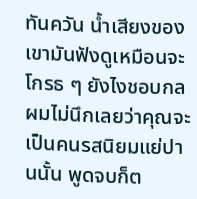ทันควัน น้ำเสียงของเขามันฟังดูเหมือนจะโกรธ ๆ ยังไงชอบกล
ผมไม่นึกเลยว่าคุณจะเป็นคนรสนิยมแย่ปานนั้น พูดจบก็ต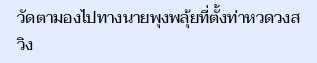วัดตามองไปทางนายพุงพลุ้ยที่ตั้งท่าหวดวงสวิง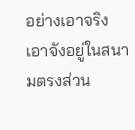อย่างเอาจริงเอาจังอยู่ในสนามตรงส่วน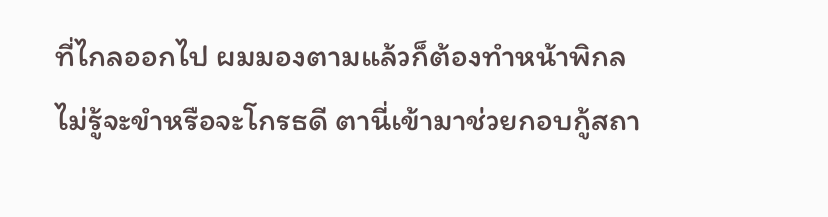ที่ไกลออกไป ผมมองตามแล้วก็ต้องทำหน้าพิกล
ไม่รู้จะขำหรือจะโกรธดี ตานี่เข้ามาช่วยกอบกู้สถา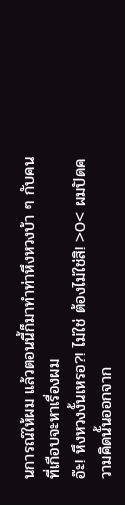นการณ์ให้ผม แล้วตอนนี้ก็มาทำท่าหึงหวงบ้า ๆ กับคนที่เกือบจะหาเรื่องผม
อ๊ะ! หึงหวงงั้นเหรอ?! ไม่ใช่ ต้องไม่ใช่สิ! >0< ผมปัดความคิดนั้นออกจาก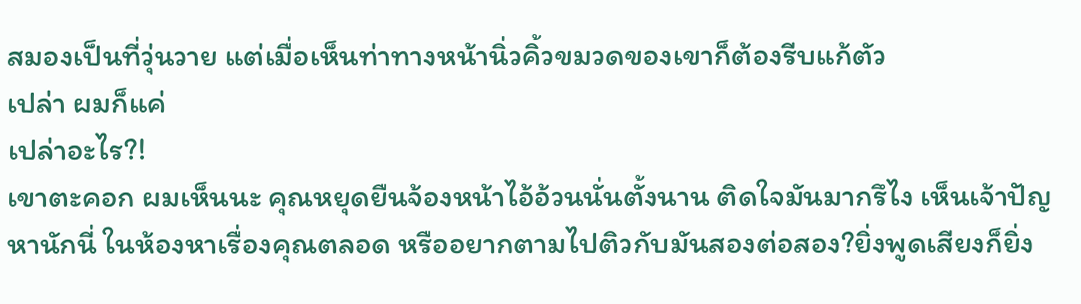สมองเป็นที่วุ่นวาย แต่เมื่อเห็นท่าทางหน้านิ่วคิ้วขมวดของเขาก็ต้องรีบแก้ตัว
เปล่า ผมก็แค่
เปล่าอะไร?!
เขาตะคอก ผมเห็นนะ คุณหยุดยืนจ้องหน้าไอ้อ้วนนั่นตั้งนาน ติดใจมันมากรึไง เห็นเจ้าปัญหานักนี่ ในห้องหาเรื่องคุณตลอด หรืออยากตามไปติวกับมันสองต่อสอง?ยิ่งพูดเสียงก็ยิ่ง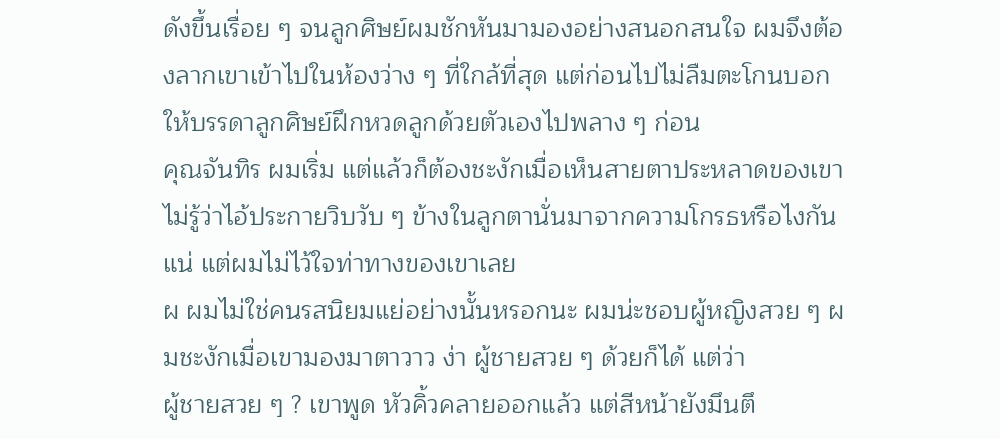ดังขึ้นเรื่อย ๆ จนลูกศิษย์ผมชักหันมามองอย่างสนอกสนใจ ผมจึงต้องลากเขาเข้าไปในห้องว่าง ๆ ที่ใกล้ที่สุด แต่ก่อนไปไม่ลืมตะโกนบอกให้บรรดาลูกศิษย์ฝึกหวดลูกด้วยตัวเองไปพลาง ๆ ก่อน
คุณจันทิร ผมเริ่ม แต่แล้วก็ต้องชะงักเมื่อเห็นสายตาประหลาดของเขา ไม่รู้ว่าไอ้ประกายวิบวับ ๆ ข้างในลูกตานั่นมาจากความโกรธหรือไงกันแน่ แต่ผมไม่ไว้ใจท่าทางของเขาเลย
ผ ผมไม่ใช่คนรสนิยมแย่อย่างนั้นหรอกนะ ผมน่ะชอบผู้หญิงสวย ๆ ผมชะงักเมื่อเขามองมาตาวาว ง่า ผู้ชายสวย ๆ ด้วยก็ได้ แต่ว่า
ผู้ชายสวย ๆ ? เขาพูด หัวคิ้วคลายออกแล้ว แต่สีหน้ายังมึนตึ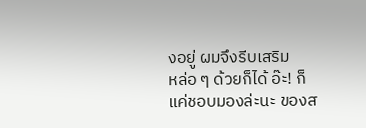งอยู่ ผมจึงรีบเสริม
หล่อ ๆ ด้วยก็ได้ อ๊ะ! ก็แค่ชอบมองล่ะนะ ของส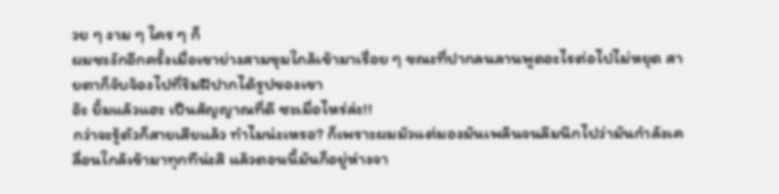วย ๆ งาม ๆ ใคร ๆ ก็
ผมชะงักอีกครั้งเมื่อเขาย่างสามขุมใกล้เข้ามาเรื่อย ๆ ขณะที่ปากลนลานพูดอะไรต่อไปไม่หยุด สายตาก็จับจ้องไปที่ริมฝีปากได้รูปของเขา
อ๊ะ ยิ้มแล้วแฮะ เป็นสัญญาณที่ดี ซะเมื่อไหร่ล่ะ!!
กว่าจะรู้ตัวก็สายเสียแล้ว ทำไมน่ะเหรอ? ก็เพราะผมมัวแต่มองมันเพลินจนลึมนึกไปว่ามันกำลังเคลื่อนใกล้เข้ามาทุกทีน่ะสิ แล้วตอนนี้มันก็อยู่ห่างจา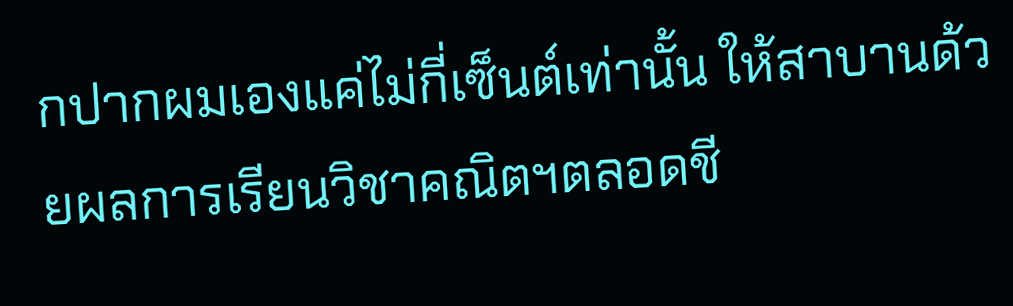กปากผมเองแค่ไม่กี่เซ็นต์เท่านั้น ให้สาบานด้วยผลการเรียนวิชาคณิตฯตลอดชี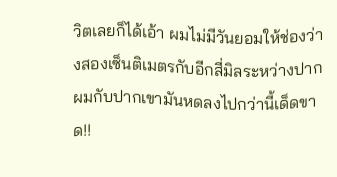วิตเลยก็ได้เอ้า ผมไม่มีวันยอมให้ช่องว่างสองเซ็นติเมตรกับอีกสี่มิลระหว่างปากผมกับปากเขามันหดลงไปกว่านี้เด็ดขาด!!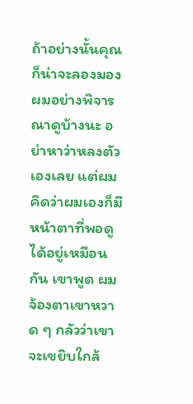ถ้าอย่างนั้นคุณก็น่าจะลองมองผมอย่างพิจารณาดูบ้างนะ อย่าหาว่าหลงตัวเองเลย แต่ผมคิดว่าผมเองก็มีหน้าตาที่พอดูได้อยู่เหมือนกัน เขาพูด ผมจ้องตาเขาหวาด ๆ กลัวว่าเขาจะเขยิบใกล้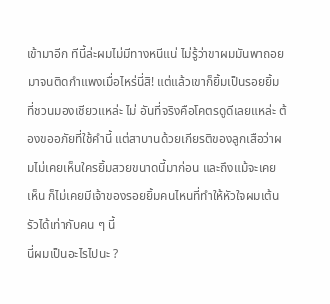เข้ามาอีก ทีนี้ล่ะผมไม่มีทางหนีแน่ ไม่รู้ว่าขาผมมันพาถอยมาจนติดกำแพงเมื่อไหร่นี่สิ! แต่แล้วเขาก็ยิ้มเป็นรอยยิ้มที่ชวนมองเชียวแหล่ะ ไม่ อันที่จริงคือโคตรดูดีเลยแหล่ะ ต้องขออภัยที่ใช้คำนี้ แต่สาบานด้วยเกียรติของลูกเสือว่าผมไม่เคยเห็นใครยิ้มสวยขนาดนี้มาก่อน และถึงแม้จะเคยเห็น ก็ไม่เคยมีเจ้าของรอยยิ้มคนไหนที่ทำให้หัวใจผมเต้นรัวได้เท่ากับคน ๆ นี้
นี่ผมเป็นอะไรไปนะ ?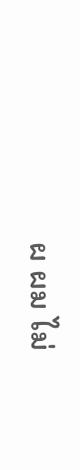ผ ผม ไม่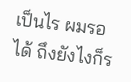เป็นไร ผมรอได้ ถึงยังไงก็ร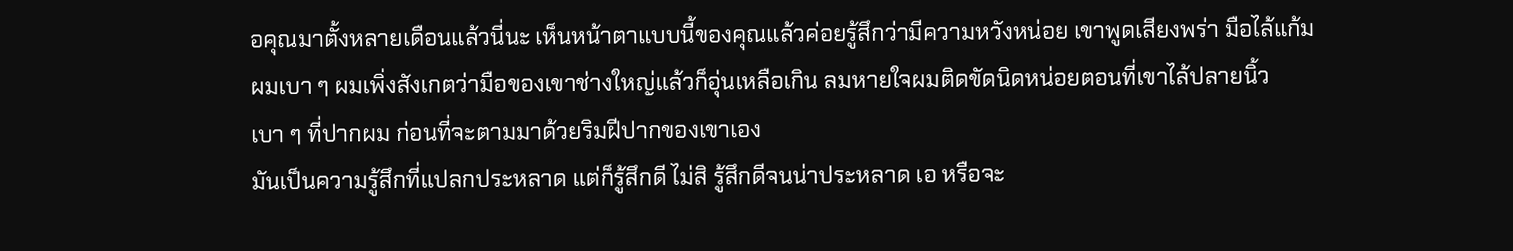อคุณมาตั้งหลายเดือนแล้วนี่นะ เห็นหน้าตาแบบนี้ของคุณแล้วค่อยรู้สึกว่ามีความหวังหน่อย เขาพูดเสียงพร่า มือไล้แก้มผมเบา ๆ ผมเพิ่งสังเกตว่ามือของเขาช่างใหญ่แล้วก็อุ่นเหลือเกิน ลมหายใจผมติดขัดนิดหน่อยตอนที่เขาไล้ปลายนิ้วเบา ๆ ที่ปากผม ก่อนที่จะตามมาด้วยริมฝีปากของเขาเอง
มันเป็นความรู้สึกที่แปลกประหลาด แต่ก็รู้สึกดี ไม่สิ รู้สึกดีจนน่าประหลาด เอ หรือจะ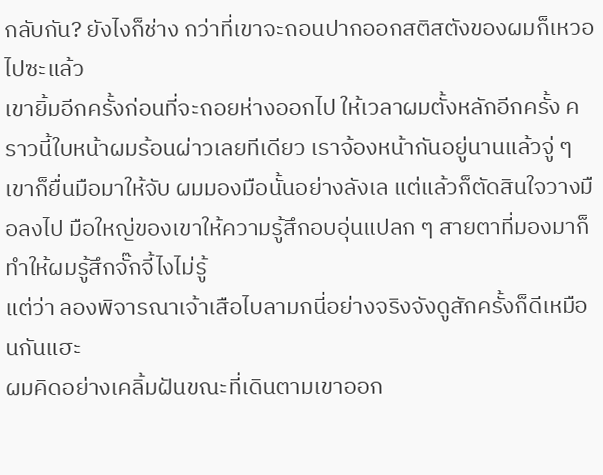กลับกัน? ยังไงก็ช่าง กว่าที่เขาจะถอนปากออกสติสตังของผมก็เหวอไปซะแล้ว
เขายิ้มอีกครั้งก่อนที่จะถอยห่างออกไป ให้เวลาผมตั้งหลักอีกครั้ง คราวนี้ใบหน้าผมร้อนผ่าวเลยทีเดียว เราจ้องหน้ากันอยู่นานแล้วจู่ ๆ เขาก็ยื่นมือมาให้จับ ผมมองมือนั้นอย่างลังเล แต่แล้วก็ตัดสินใจวางมือลงไป มือใหญ่ของเขาให้ความรู้สึกอบอุ่นแปลก ๆ สายตาที่มองมาก็ทำให้ผมรู้สึกจั๊กจี้ไงไม่รู้
แต่ว่า ลองพิจารณาเจ้าเสือไบลามกนี่อย่างจริงจังดูสักครั้งก็ดีเหมือนกันแฮะ
ผมคิดอย่างเคลิ้มฝันขณะที่เดินตามเขาออก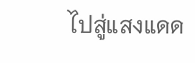ไปสู่แสงแดด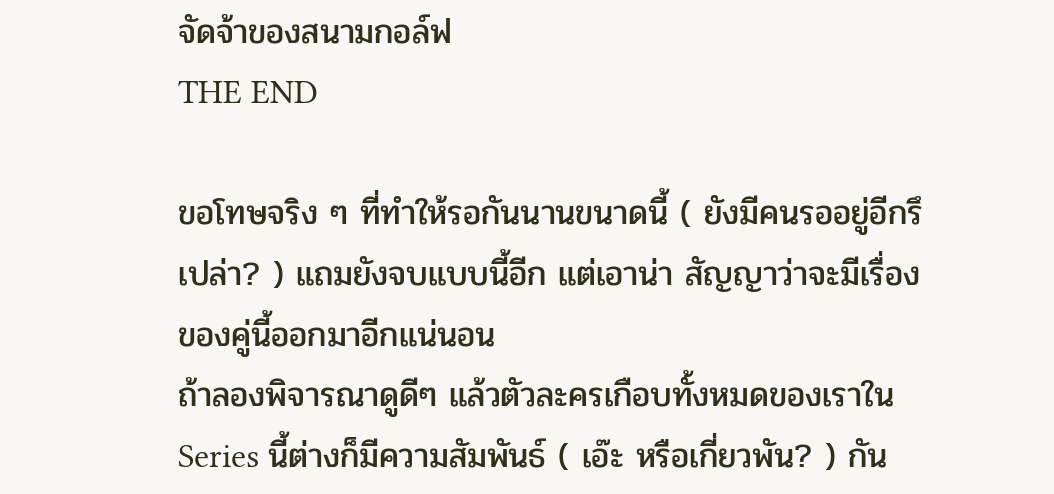จัดจ้าของสนามกอล์ฟ
THE END

ขอโทษจริง ๆ ที่ทำให้รอกันนานขนาดนี้ ( ยังมีคนรออยู่อีกรึเปล่า? ) แถมยังจบแบบนี้อีก แต่เอาน่า สัญญาว่าจะมีเรื่องของคู่นี้ออกมาอีกแน่นอน
ถ้าลองพิจารณาดูดีๆ แล้วตัวละครเกือบทั้งหมดของเราใน Series นี้ต่างก็มีความสัมพันธ์ ( เอ๊ะ หรือเกี่ยวพัน? ) กัน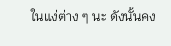ในแง่ต่าง ๆ นะ ดังนั้นคง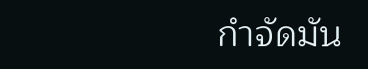กำจัดมัน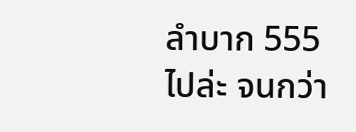ลำบาก 555
ไปล่ะ จนกว่า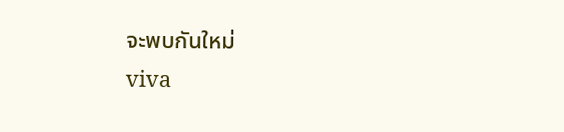จะพบกันใหม่
viva